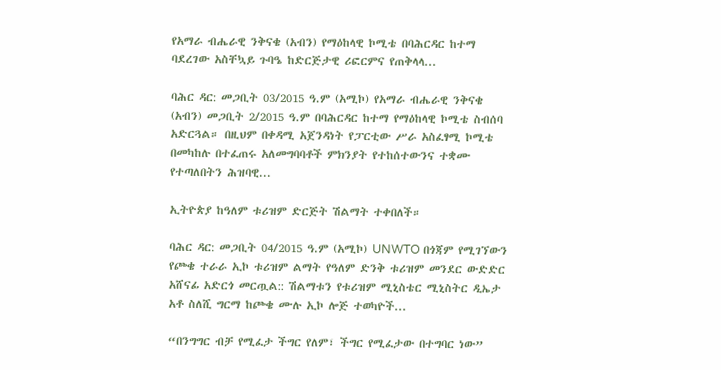የአማራ ብሔራዊ ንቅናቄ (አብን) የማዕከላዊ ኮሚቴ በባሕርዳር ከተማ ባደረገው አስቸኳይ ጉባዔ ከድርጅታዊ ሪፎርምና የጠቅላላ...

ባሕር ዳር: መጋቢት 03/2015 ዓ.ም (አሚኮ) የአማራ ብሔራዊ ንቅናቄ (አብን) መጋቢት 2/2015 ዓ.ም በባሕርዳር ከተማ የማዕከላዊ ኮሚቴ ስብሰባ አድርጓል። በዚህም በቀዳሚ አጀንዳነት የፓርቲው ሥራ አስፈፃሚ ኮሚቴ በመካከሉ በተፈጠሩ አለመግባባቶች ምክንያት የተከሰተውንና ተቋሙ የተጣለበትን ሕዝባዊ...

ኢትዮጵያ ከዓለም ቱሪዝም ድርጅት ሽልማት ተቀበለች።

ባሕር ዳር: መጋቢት 04/2015 ዓ.ም (አሚኮ) UNWTO በጎጃም የሚገኘውን የጮቄ ተራራ ኢኮ ቱሪዝም ልማት የዓለም ድንቅ ቱሪዝም መንደር ውድድር አሸናፊ አድርጎ መርጧል:: ሽልማቱን የቱሪዝም ሚኒስቴር ሚኒስትር ዲኤታ አቶ ስለሺ ግርማ ከጮቄ ሙሉ ኢኮ ሎጅ ተወካዮች...

“በንግግር ብቻ የሚፈታ ችግር የለም፣ ችግር የሚፈታው በተግባር ነው”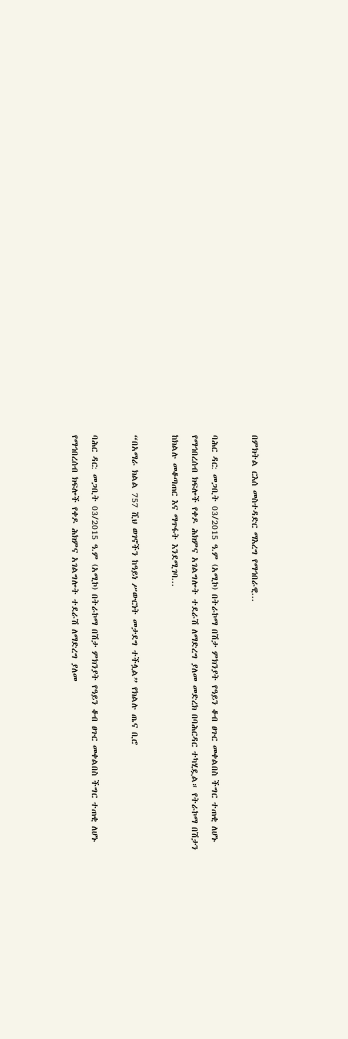በምክትል ርእሰ መስተዳድር ማእረግ የማኅበራዊ...

ባሕር ዳር: መጋቢት 03/2015 ዓ.ም (አሚኮ) በትራኮማ በሽታ ምክንያት የዓይን ቆብ ፀጉር መቀልበስ ችግር ተጠቂ ለሆኑ የማኅበረሰብ ክፍሎች የቀዶ ሕክምና አገልግሎት ተደራሽ ለማድረግ ያለመ መድረክ በባሕርዳር ተካሂዷል። የትራኮማ በሽታን ከክልሉ መቆጣጠር እና ማጥፋት እንደሚገባ...

“በአማራ ክልል 757 ሺህ ወገኖችን ከዓይነ ሥውርነት መታደግ ተችሏል” የክልሉ ጤና ቢሮ

ባሕር ዳር: መጋቢት 03/2015 ዓ.ም (አሚኮ) በትራኮማ በሽታ ምክንያት የዓይን ቆብ ፀጉር መቀልበስ ችግር ተጠቂ ለሆኑ የማኅበረሰብ ክፍሎች የቀዶ ሕክምና አገልግሎት ተደራሽ ለማድረግ ያለመ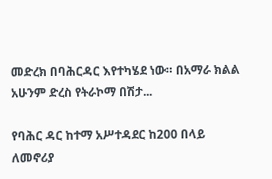መድረክ በባሕርዳር እየተካሄደ ነው። በአማራ ክልል አሁንም ድረስ የትራኮማ በሽታ...

የባሕር ዳር ከተማ አሥተዳደር ከ200 በላይ ለመኖሪያ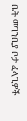ቤት መገንቢያ ቦታ ፈላጊዎች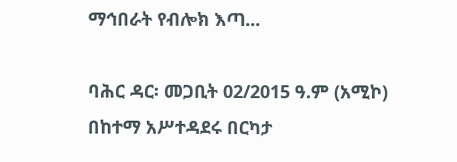ማኅበራት የብሎክ እጣ...

ባሕር ዳር፡ መጋቢት 02/2015 ዓ.ም (አሚኮ) በከተማ አሥተዳደሩ በርካታ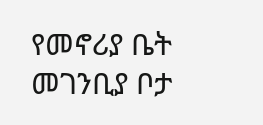የመኖሪያ ቤት መገንቢያ ቦታ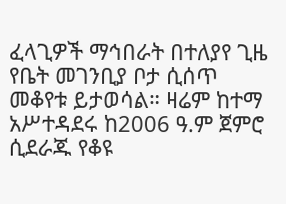ፈላጊዎች ማኅበራት በተለያየ ጊዜ የቤት መገንቢያ ቦታ ሲሰጥ መቆየቱ ይታወሳል። ዛሬም ከተማ አሥተዳደሩ ከ2006 ዓ.ም ጀምሮ ሲደራጁ የቆዩ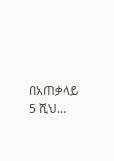በአጠቃላይ 5 ሺህ...